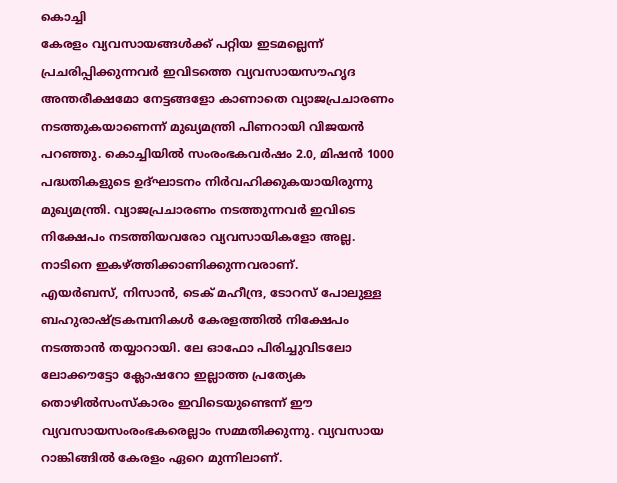കൊച്ചി
കേരളം വ്യവസായങ്ങൾക്ക് പറ്റിയ ഇടമല്ലെന്ന് പ്രചരിപ്പിക്കുന്നവർ ഇവിടത്തെ വ്യവസായസൗഹൃദ അന്തരീക്ഷമോ നേട്ടങ്ങളോ കാണാതെ വ്യാജപ്രചാരണം നടത്തുകയാണെന്ന് മുഖ്യമന്ത്രി പിണറായി വിജയൻ പറഞ്ഞു. കൊച്ചിയിൽ സംരംഭകവർഷം 2.0, മിഷൻ 1000 പദ്ധതികളുടെ ഉദ്ഘാടനം നിർവഹിക്കുകയായിരുന്നു മുഖ്യമന്ത്രി. വ്യാജപ്രചാരണം നടത്തുന്നവർ ഇവിടെ നിക്ഷേപം നടത്തിയവരോ വ്യവസായികളോ അല്ല. നാടിനെ ഇകഴ്ത്തിക്കാണിക്കുന്നവരാണ്.
എയർബസ്, നിസാൻ, ടെക് മഹീന്ദ്ര, ടോറസ് പോലുള്ള ബഹുരാഷ്ട്രകമ്പനികൾ കേരളത്തിൽ നിക്ഷേപം നടത്താൻ തയ്യാറായി. ലേ ഓഫോ പിരിച്ചുവിടലോ ലോക്കൗട്ടോ ക്ലോഷറോ ഇല്ലാത്ത പ്രത്യേക തൊഴിൽസംസ്കാരം ഇവിടെയുണ്ടെന്ന് ഈ വ്യവസായസംരംഭകരെല്ലാം സമ്മതിക്കുന്നു. വ്യവസായ റാങ്കിങ്ങിൽ കേരളം ഏറെ മുന്നിലാണ്.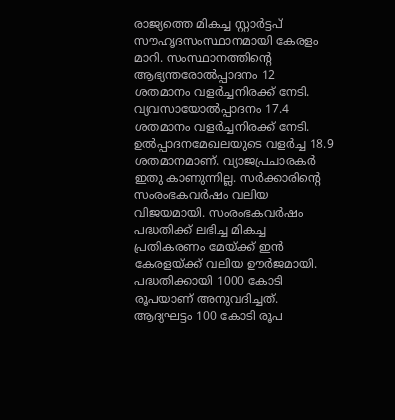രാജ്യത്തെ മികച്ച സ്റ്റാർട്ടപ് സൗഹൃദസംസ്ഥാനമായി കേരളം മാറി. സംസ്ഥാനത്തിന്റെ ആഭ്യന്തരോൽപ്പാദനം 12 ശതമാനം വളർച്ചനിരക്ക് നേടി.
വ്യവസായോൽപ്പാദനം 17.4 ശതമാനം വളർച്ചനിരക്ക് നേടി. ഉൽപ്പാദനമേഖലയുടെ വളർച്ച 18.9 ശതമാനമാണ്. വ്യാജപ്രചാരകർ ഇതു കാണുന്നില്ല. സർക്കാരിന്റെ സംരംഭകവർഷം വലിയ വിജയമായി. സംരംഭകവർഷം പദ്ധതിക്ക് ലഭിച്ച മികച്ച പ്രതികരണം മേയ്ക്ക് ഇൻ കേരളയ്ക്ക് വലിയ ഊർജമായി. പദ്ധതിക്കായി 1000 കോടി രൂപയാണ് അനുവദിച്ചത്. ആദ്യഘട്ടം 100 കോടി രൂപ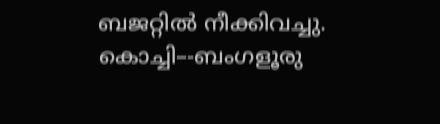ബജറ്റിൽ നീക്കിവച്ചു. കൊച്ചി–-ബംഗളൂരു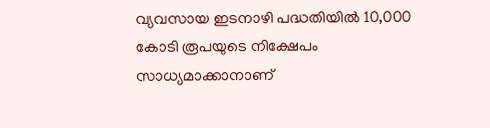വ്യവസായ ഇടനാഴി പദ്ധതിയിൽ 10,000 കോടി രൂപയുടെ നിക്ഷേപം സാധ്യമാക്കാനാണ്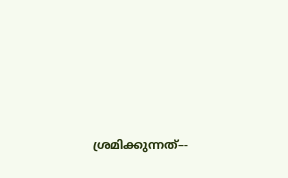ശ്രമിക്കുന്നത്–-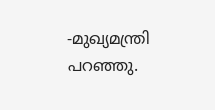-മുഖ്യമന്ത്രി പറഞ്ഞു.